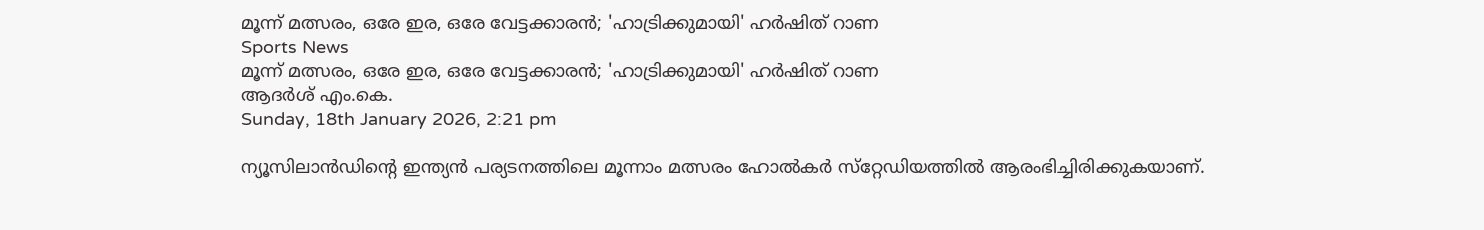മൂന്ന് മത്സരം, ഒരേ ഇര, ഒരേ വേട്ടക്കാരന്‍; 'ഹാട്രിക്കുമായി' ഹര്‍ഷിത് റാണ
Sports News
മൂന്ന് മത്സരം, ഒരേ ഇര, ഒരേ വേട്ടക്കാരന്‍; 'ഹാട്രിക്കുമായി' ഹര്‍ഷിത് റാണ
ആദർശ് എം.കെ.
Sunday, 18th January 2026, 2:21 pm

ന്യൂസിലാന്‍ഡിന്റെ ഇന്ത്യന്‍ പര്യടനത്തിലെ മൂന്നാം മത്സരം ഹോല്‍കര്‍ സ്‌റ്റേഡിയത്തില്‍ ആരംഭിച്ചിരിക്കുകയാണ്.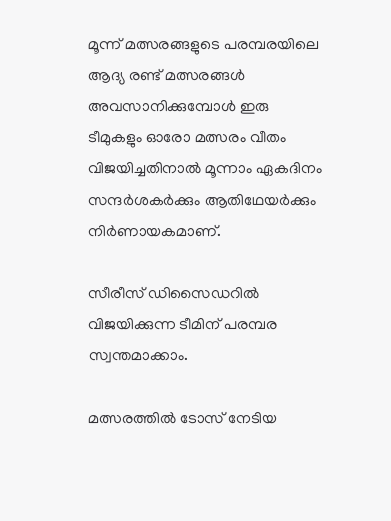മൂന്ന് മത്സരങ്ങളുടെ പരമ്പരയിലെ ആദ്യ രണ്ട് മത്സരങ്ങള്‍ അവസാനിക്കുമ്പോള്‍ ഇരു ടീമുകളും ഓരോ മത്സരം വീതം വിജയിച്ചതിനാല്‍ മൂന്നാം ഏകദിനം സന്ദര്‍ശകര്‍ക്കും ആതിഥേയര്‍ക്കും നിര്‍ണായകമാണ്.

സീരീസ് ഡിസൈഡറില്‍ വിജയിക്കുന്ന ടീമിന് പരമ്പര സ്വന്തമാക്കാം.

മത്സരത്തില്‍ ടോസ് നേടിയ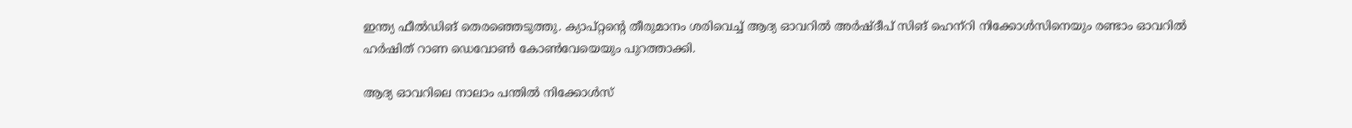ഇന്ത്യ ഫീല്‍ഡിങ് തെരഞ്ഞെടുത്തു. ക്യാപ്റ്റന്റെ തീരുമാനം ശരിവെച്ച് ആദ്യ ഓവറില്‍ അര്‍ഷ്ദീപ് സിങ് ഹെന്‌റി നിക്കോള്‍സിനെയും രണ്ടാം ഓവറില്‍ ഹര്‍ഷിത് റാണ ഡെവോണ്‍ കോണ്‍വേയെയും പുറത്താക്കി.

ആദ്യ ഓവറിലെ നാലാം പന്തില്‍ നിക്കോള്‍സ്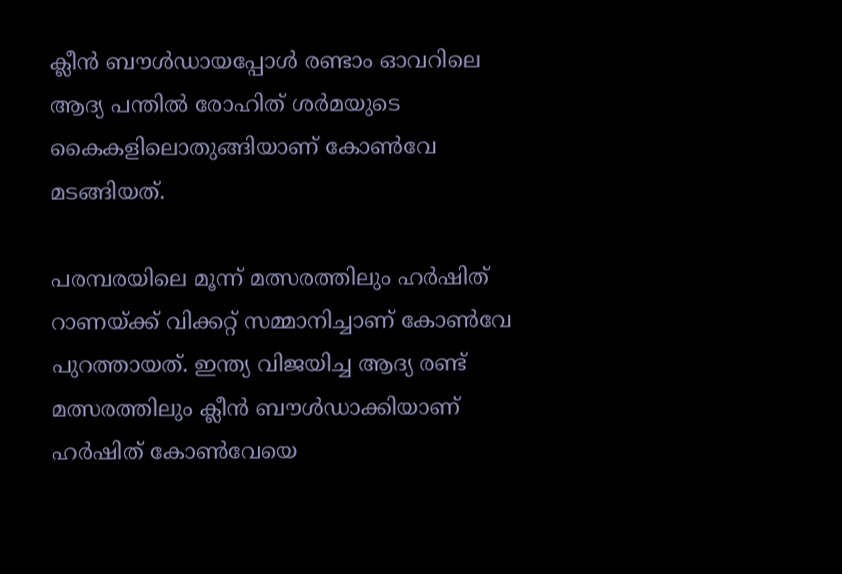ക്ലീന്‍ ബൗള്‍ഡായപ്പോള്‍ രണ്ടാം ഓവറിലെ ആദ്യ പന്തില്‍ രോഹിത് ശര്‍മയുടെ കൈകളിലൊതുങ്ങിയാണ് കോണ്‍വേ മടങ്ങിയത്.

പരമ്പരയിലെ മൂന്ന് മത്സരത്തിലും ഹര്‍ഷിത് റാണയ്ക്ക് വിക്കറ്റ് സമ്മാനിച്ചാണ് കോണ്‍വേ പുറത്തായത്. ഇന്ത്യ വിജയിച്ച ആദ്യ രണ്ട് മത്സരത്തിലും ക്ലീന്‍ ബൗള്‍ഡാക്കിയാണ് ഹര്‍ഷിത് കോണ്‍വേയെ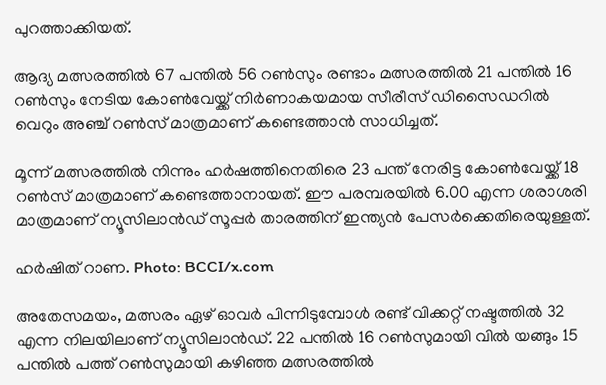പുറത്താക്കിയത്.

ആദ്യ മത്സരത്തില്‍ 67 പന്തില്‍ 56 റണ്‍സും രണ്ടാം മത്സരത്തില്‍ 21 പന്തില്‍ 16 റണ്‍സും നേടിയ കോണ്‍വേയ്ക്ക് നിര്‍ണാകയമായ സീരീസ് ഡിസൈഡറില്‍ വെറും അഞ്ച് റണ്‍സ് മാത്രമാണ് കണ്ടെത്താന്‍ സാധിച്ചത്.

മൂന്ന് മത്സരത്തില്‍ നിന്നും ഹര്‍ഷത്തിനെതിരെ 23 പന്ത് നേരിട്ട കോണ്‍വേയ്ക്ക് 18 റണ്‍സ് മാത്രമാണ് കണ്ടെത്താനായത്. ഈ പരമ്പരയില്‍ 6.00 എന്ന ശരാശരി മാത്രമാണ് ന്യൂസിലാന്‍ഡ് സൂപ്പര്‍ താരത്തിന് ഇന്ത്യന്‍ പേസര്‍ക്കെതിരെയുള്ളത്.

ഹര്‍ഷിത് റാണ. Photo: BCCI/x.com

അതേസമയം, മത്സരം ഏഴ് ഓവര്‍ പിന്നിടുമ്പോള്‍ രണ്ട് വിക്കറ്റ് നഷ്ടത്തില്‍ 32 എന്ന നിലയിലാണ് ന്യൂസിലാന്‍ഡ്. 22 പന്തില്‍ 16 റണ്‍സുമായി വില്‍ യങ്ങും 15 പന്തില്‍ പത്ത് റണ്‍സുമായി കഴിഞ്ഞ മത്സരത്തില്‍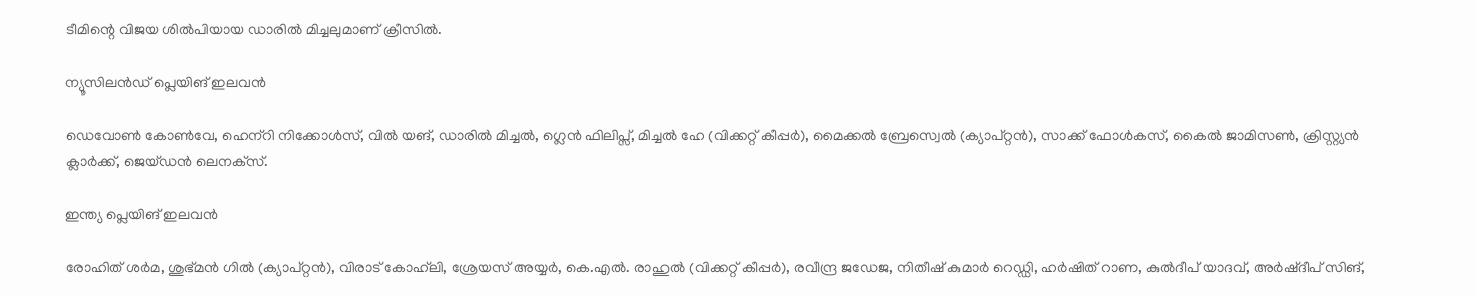ടീമിന്റെ വിജയ ശില്‍പിയായ ഡാരില്‍ മിച്ചലുമാണ് ക്രീസില്‍.

ന്യൂസിലന്‍ഡ് പ്ലെയിങ് ഇലവന്‍

ഡെവോണ്‍ കോണ്‍വേ, ഹെന്‌റി നിക്കോള്‍സ്, വില്‍ യങ്, ഡാരില്‍ മിച്ചല്‍, ഗ്ലെന്‍ ഫിലിപ്സ്, മിച്ചല്‍ ഹേ (വിക്കറ്റ് കീപ്പര്‍), മൈക്കല്‍ ബ്രേസ്വെല്‍ (ക്യാപ്റ്റന്‍), സാക്ക് ഫോള്‍കസ്, കൈല്‍ ജാമിസണ്‍, ക്രിസ്റ്റ്യന്‍ ക്ലാര്‍ക്ക്, ജെയ്ഡന്‍ ലെനക്‌സ്.

ഇന്ത്യ പ്ലെയിങ് ഇലവന്‍

രോഹിത് ശര്‍മ, ശുഭ്മന്‍ ഗില്‍ (ക്യാപ്റ്റന്‍), വിരാട് കോഹ്‌ലി, ശ്രേയസ് അയ്യര്‍, കെ.എല്‍. രാഹുല്‍ (വിക്കറ്റ് കീപ്പര്‍), രവീന്ദ്ര ജഡേജ, നിതീഷ് കുമാര്‍ റെഡ്ഡി, ഹര്‍ഷിത് റാണ, കുല്‍ദീപ് യാദവ്, അര്‍ഷ്ദീപ് സിങ്,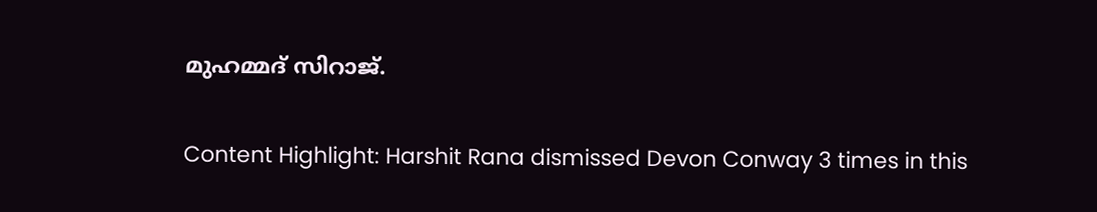മുഹമ്മദ് സിറാജ്.

Content Highlight: Harshit Rana dismissed Devon Conway 3 times in this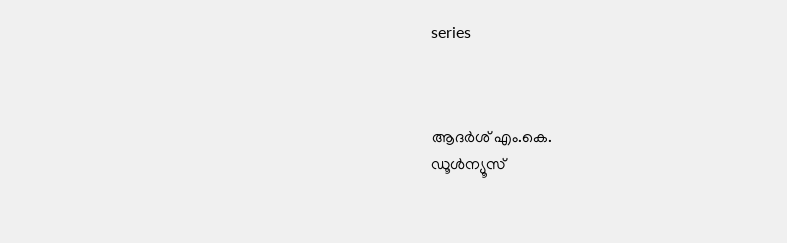series



ആദർശ് എം.കെ.
ഡൂള്‍ന്യൂസ്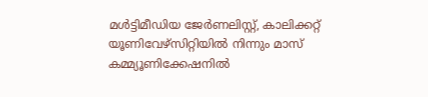മള്‍ട്ടിമീഡിയ ജേര്‍ണലിസ്റ്റ്, കാലിക്കറ്റ് യൂണിവേഴ്സിറ്റിയില്‍ നിന്നും മാസ് കമ്മ്യൂണിക്കേഷനില്‍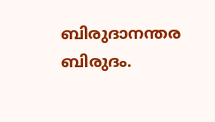ബിരുദാനന്തര ബിരുദം.